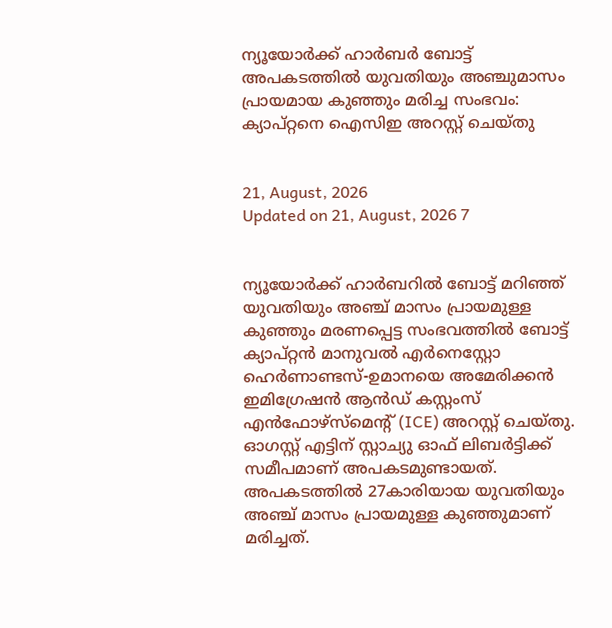ന്യൂയോര്‍ക്ക് ഹാര്‍ബര്‍ ബോട്ട് അപകടത്തില്‍ യുവതിയും അഞ്ചുമാസം പ്രായമായ കുഞ്ഞും മരിച്ച സംഭവം: ക്യാപ്റ്റനെ ഐസിഇ അറസ്റ്റ് ചെയ്തു


21, August, 2026
Updated on 21, August, 2026 7


ന്യൂയോര്‍ക്ക് ഹാര്‍ബറില്‍ ബോട്ട് മറിഞ്ഞ് യുവതിയും അഞ്ച് മാസം പ്രായമുള്ള കുഞ്ഞും മരണപ്പെട്ട സംഭവത്തില്‍ ബോട്ട് ക്യാപ്റ്റന്‍ മാനുവല്‍ എര്‍നെസ്റ്റോ ഹെര്‍ണാണ്ടസ്-ഉമാനയെ അമേരിക്കന്‍ ഇമിഗ്രേഷന്‍ ആന്‍ഡ് കസ്റ്റംസ് എന്‍ഫോഴ്സ്മെന്റ് (ICE) അറസ്റ്റ് ചെയ്തു. ഓഗസ്റ്റ് എട്ടിന് സ്റ്റാച്യു ഓഫ് ലിബര്‍ട്ടിക്ക് സമീപമാണ് അപകടമുണ്ടായത്. അപകടത്തില്‍ 27കാരിയായ യുവതിയും അഞ്ച് മാസം പ്രായമുള്ള കുഞ്ഞുമാണ് മരിച്ചത്.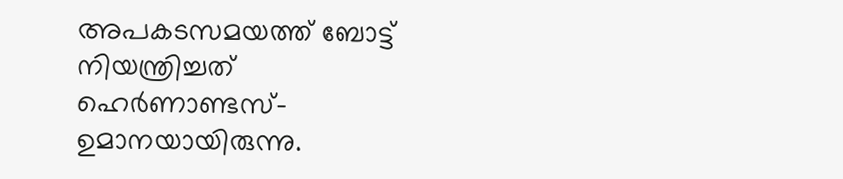അപകടസമയത്ത് ബോട്ട് നിയന്ത്രിച്ചത് ഹെര്‍ണാണ്ടസ്-ഉമാനയായിരുന്നു.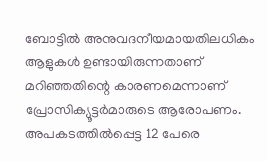ബോട്ടില്‍ അനുവദനീയമായതിലധികം ആളുകള്‍ ഉണ്ടായിരുന്നതാണ് മറിഞ്ഞതിന്റെ കാരണമെന്നാണ് പ്രോസിക്യൂട്ടര്‍മാരുടെ ആരോപണം. അപകടത്തില്‍പ്പെട്ട 12 പേരെ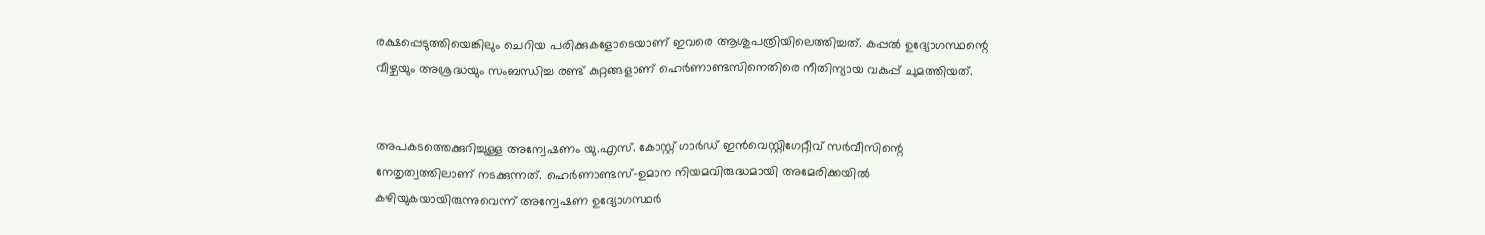രക്ഷപ്പെടുത്തിയെങ്കിലും ചെറിയ പരിക്കുകളോടെയാണ് ഇവരെ ആശുപത്രിയിലെത്തിച്ചത്. കപ്പല്‍ ഉദ്യോഗസ്ഥന്റെ വീഴ്ചയും അശ്രദ്ധയും സംബന്ധിച്ച രണ്ട് കുറ്റങ്ങളാണ് ഹെര്‍ണാണ്ടസിനെതിരെ നീതിന്യായ വകുപ്പ് ചുമത്തിയത്.


അപകടത്തെക്കുറിച്ചുള്ള അന്വേഷണം യു.എസ്. കോസ്റ്റ് ഗാര്‍ഡ് ഇന്‍വെസ്റ്റിഗേറ്റീവ് സര്‍വീസിന്റെ നേതൃത്വത്തിലാണ് നടക്കുന്നത്. ഹെര്‍ണാണ്ടസ്-ഉമാന നിയമവിരുദ്ധമായി അമേരിക്കയില്‍ കഴിയുകയായിരുന്നുവെന്ന് അന്വേഷണ ഉദ്യോഗസ്ഥര്‍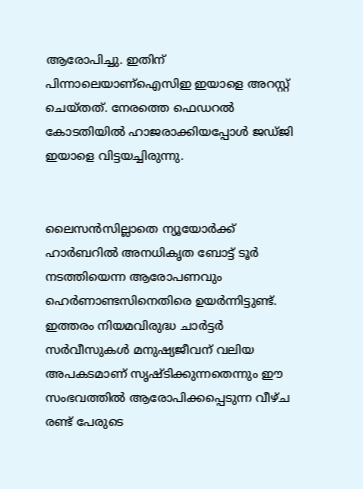ആരോപിച്ചു. ഇതിന് പിന്നാലെയാണ്‌ഐസിഇ ഇയാളെ അറസ്റ്റ് ചെയ്തത്. നേരത്തെ ഫെഡറല്‍ കോടതിയില്‍ ഹാജരാക്കിയപ്പോള്‍ ജഡ്ജി ഇയാളെ വിട്ടയച്ചിരുന്നു.


ലൈസന്‍സില്ലാതെ ന്യൂയോര്‍ക്ക് ഹാര്‍ബറില്‍ അനധികൃത ബോട്ട് ടൂര്‍ നടത്തിയെന്ന ആരോപണവും ഹെര്‍ണാണ്ടസിനെതിരെ ഉയര്‍ന്നിട്ടുണ്ട്. ഇത്തരം നിയമവിരുദ്ധ ചാര്‍ട്ടര്‍ സര്‍വീസുകള്‍ മനുഷ്യജീവന് വലിയ അപകടമാണ് സൃഷ്ടിക്കുന്നതെന്നും ഈ സംഭവത്തില്‍ ആരോപിക്കപ്പെടുന്ന വീഴ്ച രണ്ട് പേരുടെ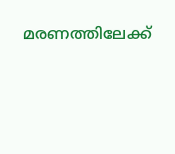മരണത്തിലേക്ക്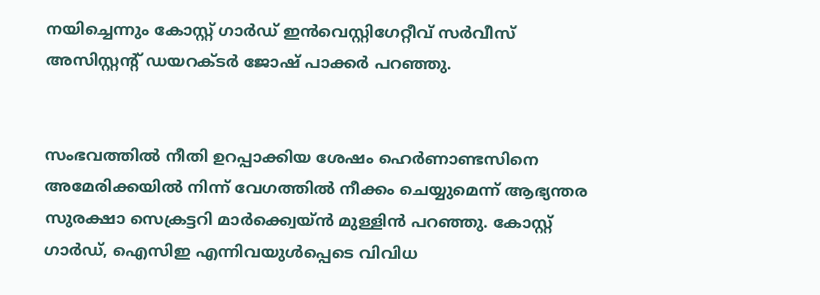നയിച്ചെന്നും കോസ്റ്റ് ഗാര്‍ഡ് ഇന്‍വെസ്റ്റിഗേറ്റീവ് സര്‍വീസ് അസിസ്റ്റന്റ് ഡയറക്ടര്‍ ജോഷ് പാക്കര്‍ പറഞ്ഞു.


സംഭവത്തില്‍ നീതി ഉറപ്പാക്കിയ ശേഷം ഹെര്‍ണാണ്ടസിനെ അമേരിക്കയില്‍ നിന്ന് വേഗത്തില്‍ നീക്കം ചെയ്യുമെന്ന് ആഭ്യന്തര സുരക്ഷാ സെക്രട്ടറി മാര്‍ക്ക്വെയ്ന്‍ മുള്ളിന്‍ പറഞ്ഞു. കോസ്റ്റ് ഗാര്‍ഡ്, ഐസിഇ എന്നിവയുള്‍പ്പെടെ വിവിധ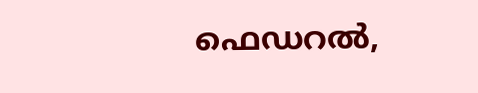ഫെഡറല്‍,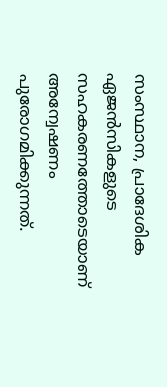സംസ്ഥാന, പ്രാദേശിക ഏജന്‍സികളുടെ സഹകരണത്തോടെയാണ് അന്വേഷണം പുരോഗമിക്കുന്നത്.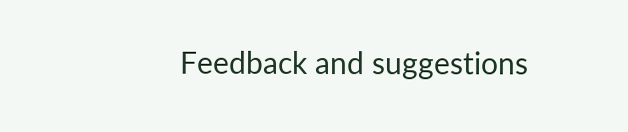Feedback and suggestions